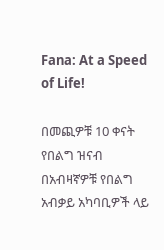Fana: At a Speed of Life!

በመጪዎቹ 10 ቀናት የበልግ ዝናብ በአብዛኛዎቹ የበልግ አብቃይ አካባቢዎች ላይ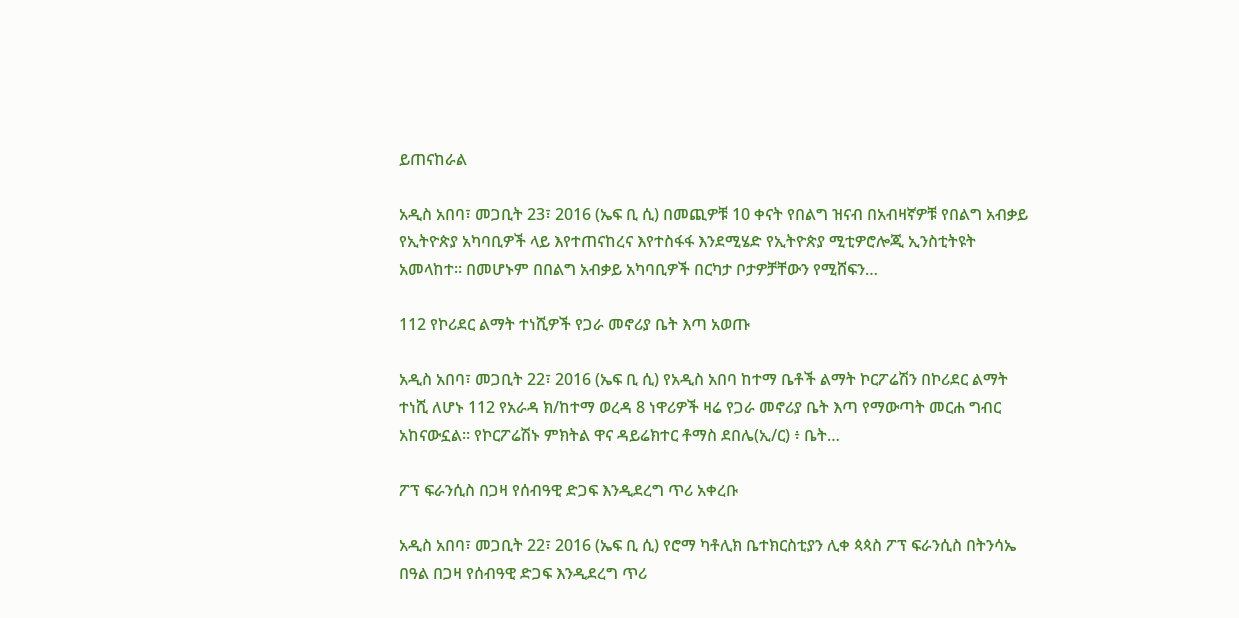ይጠናከራል

አዲስ አበባ፣ መጋቢት 23፣ 2016 (ኤፍ ቢ ሲ) በመጪዎቹ 10 ቀናት የበልግ ዝናብ በአብዛኛዎቹ የበልግ አብቃይ የኢትዮጵያ አካባቢዎች ላይ እየተጠናከረና እየተስፋፋ እንደሚሄድ የኢትዮጵያ ሚቲዎሮሎጂ ኢንስቲትዩት አመላከተ፡፡ በመሆኑም በበልግ አብቃይ አካባቢዎች በርካታ ቦታዎቻቸውን የሚሸፍን…

112 የኮሪደር ልማት ተነሺዎች የጋራ መኖሪያ ቤት እጣ አወጡ

አዲስ አበባ፣ መጋቢት 22፣ 2016 (ኤፍ ቢ ሲ) የአዲስ አበባ ከተማ ቤቶች ልማት ኮርፖሬሽን በኮሪደር ልማት ተነሺ ለሆኑ 112 የአራዳ ክ/ከተማ ወረዳ 8 ነዋሪዎች ዛሬ የጋራ መኖሪያ ቤት እጣ የማውጣት መርሐ ግብር አከናውኗል፡፡ የኮርፖሬሽኑ ምክትል ዋና ዳይሬክተር ቶማስ ደበሌ(ኢ/ር) ፥ ቤት…

ፖፕ ፍራንሲስ በጋዛ የሰብዓዊ ድጋፍ እንዲደረግ ጥሪ አቀረቡ

አዲስ አበባ፣ መጋቢት 22፣ 2016 (ኤፍ ቢ ሲ) የሮማ ካቶሊክ ቤተክርስቲያን ሊቀ ጳጳስ ፖፕ ፍራንሲስ በትንሳኤ በዓል በጋዛ የሰብዓዊ ድጋፍ እንዲደረግ ጥሪ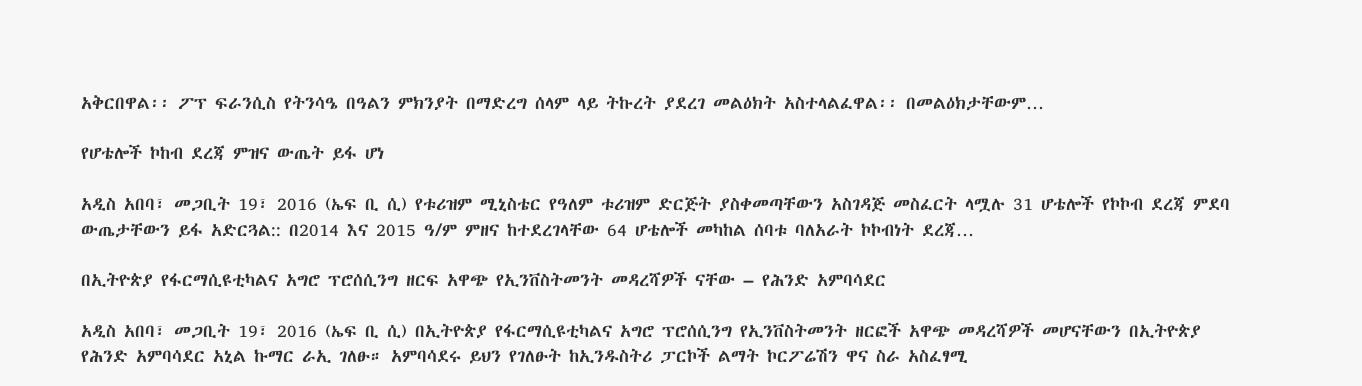አቅርበዋል፡፡ ፖፕ ፍራንሲስ የትንሳዔ በዓልን ምክንያት በማድረግ ሰላም ላይ ትኩረት ያደረገ መልዕክት አስተላልፈዋል፡፡ በመልዕክታቸውም…

የሆቴሎች ኮከብ ደረጃ ምዝና ውጤት ይፋ ሆነ

አዲስ አበባ፣ መጋቢት 19፣ 2016 (ኤፍ ቢ ሲ) የቱሪዝም ሚኒስቴር የዓለም ቱሪዝም ድርጅት ያስቀመጣቸውን አስገዳጅ መስፈርት ላሟሉ 31 ሆቴሎች የኮኮብ ደረጃ ምደባ ውጤታቸውን ይፋ አድርጓል:: በ2014 እና 2015 ዓ/ም ምዘና ከተደረገላቸው 64 ሆቴሎች መካከል ሰባቱ ባለአራት ኮኮብነት ደረጃ…

በኢትዮጵያ የፋርማሲዩቲካልና አግሮ ፕሮሰሲንግ ዘርፍ አዋጭ የኢንቨስትመንት መዳረሻዎች ናቸው – የሕንድ አምባሳደር

አዲስ አበባ፣ መጋቢት 19፣ 2016 (ኤፍ ቢ ሲ) በኢትዮጵያ የፋርማሲዩቲካልና አግሮ ፕሮሰሲንግ የኢንቨስትመንት ዘርፎች አዋጭ መዳረሻዎች መሆናቸውን በኢትዮጵያ የሕንድ አምባሳደር አኒል ኩማር ራኢ ገለፁ። አምባሳደሩ ይህን የገለፁት ከኢንዱስትሪ ፓርኮች ልማት ኮርፖሬሽን ዋና ስራ አስፈፃሚ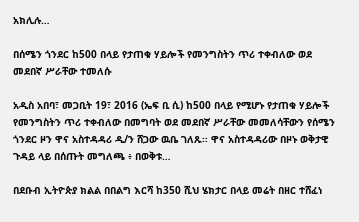አክሊሉ…

በሰሜን ጎንደር ከ500 በላይ የታጠቁ ሃይሎች የመንግስትን ጥሪ ተቀብለው ወደ መደበኛ ሥራቸው ተመለሱ

አዲስ አበባ፣ መጋቢት 19፣ 2016 (ኤፍ ቢ ሲ) ከ500 በላይ የሚሆኑ የታጠቁ ሃይሎች የመንግስትን ጥሪ ተቀብለው በመግባት ወደ መደበኛ ሥራቸው መመለሳቸውን የሰሜን ጎንደር ዞን ዋና አስተዳዳሪ ዲ/ን ሸጋው ዉቤ ገለጹ፡፡ ዋና አስተዳዳሪው በዞኑ ወቅታዊ ጉዳይ ላይ በሰጡት መግለጫ ፥ በወቅቱ…

በደቡብ ኢትዮጵያ ክልል በበልግ እርሻ ከ350 ሺህ ሄክታር በላይ መሬት በዘር ተሸፈነ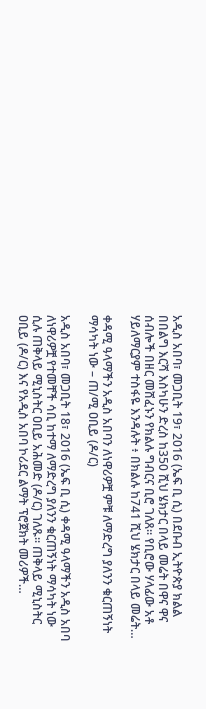አዲስ አበባ፣ መጋቢት 19፣ 2016 (ኤፍ ቢ ሲ) በደቡብ ኢትዮጵያ ክልል በበልግ እርሻ እስካሁን ድረስ ከ350 ሺህ ሄክታር በላይ መሬት በዋና ዋና ሰብሎች በዘር መሸፈኑን የክልሉ ግብርና ቢሮ ገለጸ። የቢሮው ሃላፊው አቶ ሃይለማርያም ተስፋዬ እንዳሉት ፥ በክልሉ ከ741 ሺህ ሄክታር በላይ መሬት…

ቀዳሚ ዓላማችን አዲስ አበባን ለነዋሪዎቿ ምቹ ለማድረግ ያለንን ቁርጠኝነት ማሳካት ነው – ጠ/ሚ ዐቢይ (ዶ/ር)

አዲስ አበባ፣ መጋቢት 18፣ 2016 (ኤፍ ቢ ሲ) ቀዳሚ ዓላማችን አዲስ አበባ ለነዋሪዎቿ የተመቸች ሳቢ ከተማ ለማድረግ ያለንን ቁርጠኝነት ማሳካት ነው ሲሉ ጠቅላይ ሚኒስትር ዐቢይ አሕመድ (ዶ/ር) ገለጹ፡፡ ጠቅላይ ሚኒስትር ዐቢይ (ዶ/ር) እና የአዲስ አበባ ኮሪደር ልማት ፕሮጀክት መሪዎች…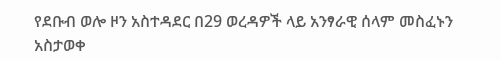የደቡብ ወሎ ዞን አስተዳደር በ29 ወረዳዎች ላይ አንፃራዊ ሰላም መስፈኑን አስታወቀ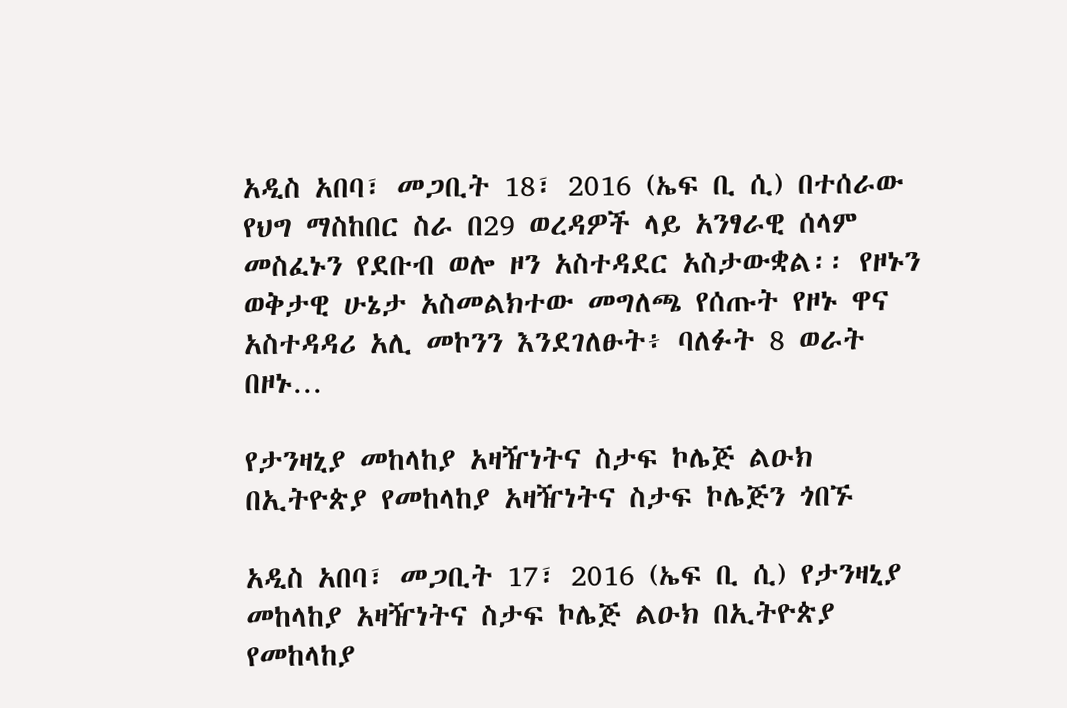አዲስ አበባ፣ መጋቢት 18፣ 2016 (ኤፍ ቢ ሲ) በተሰራው የህግ ማስከበር ስራ በ29 ወረዳዎች ላይ አንፃራዊ ሰላም መስፈኑን የደቡብ ወሎ ዞን አስተዳደር አስታውቋል፡፡ የዞኑን ወቅታዊ ሁኔታ አስመልክተው መግለጫ የሰጡት የዞኑ ዋና አስተዳዳሪ አሊ መኮንን እንደገለፁት፥ ባለፉት 8 ወራት በዞኑ…

የታንዛኒያ መከላከያ አዛዥነትና ስታፍ ኮሌጅ ልዑክ በኢትዮጵያ የመከላከያ አዛዥነትና ስታፍ ኮሌጅን ጎበኙ

አዲስ አበባ፣ መጋቢት 17፣ 2016 (ኤፍ ቢ ሲ) የታንዛኒያ መከላከያ አዛዥነትና ስታፍ ኮሌጅ ልዑክ በኢትዮጵያ የመከላከያ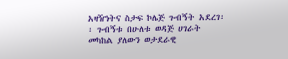አዛዥነትና ስታፍ ኮሌጅ ጉብኝት አደረገ፡፡ ጉብኝቱ በሁለቱ ወዳጅ ሀገራት መካከል ያለውን ወታደራዊ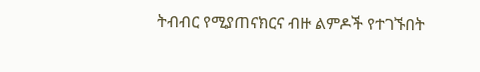ትብብር የሚያጠናክርና ብዙ ልምዶች የተገኙበት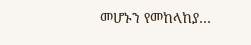መሆኑን የመከላከያ…